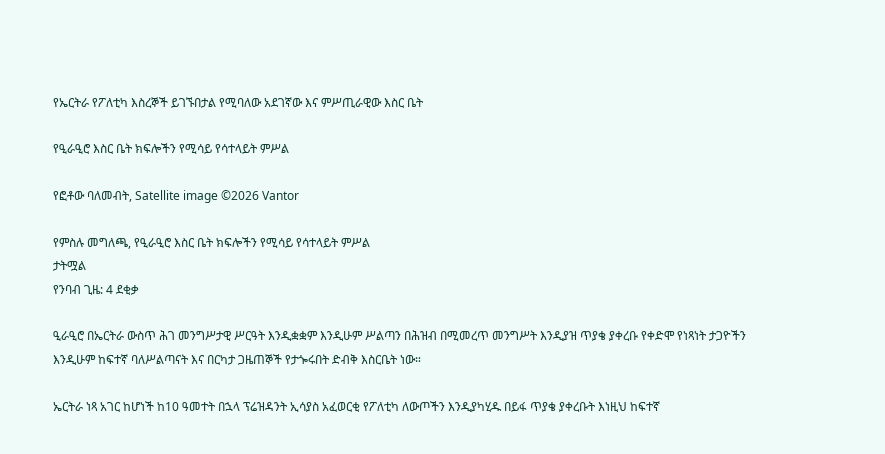የኤርትራ የፖለቲካ እስረኞች ይገኙበታል የሚባለው አደገኛው እና ምሥጢራዊው እስር ቤት

የዒራዒሮ እስር ቤት ክፍሎችን የሚሳይ የሳተላይት ምሥል

የፎቶው ባለመብት, Satellite image ©2026 Vantor

የምስሉ መግለጫ, የዒራዒሮ እስር ቤት ክፍሎችን የሚሳይ የሳተላይት ምሥል
ታትሟል
የንባብ ጊዜ: 4 ደቂቃ

ዒራዒሮ በኤርትራ ውስጥ ሕገ መንግሥታዊ ሥርዓት እንዲቋቋም እንዲሁም ሥልጣን በሕዝብ በሚመረጥ መንግሥት እንዲያዝ ጥያቄ ያቀረቡ የቀድሞ የነጻነት ታጋዮችን እንዲሁም ከፍተኛ ባለሥልጣናት እና በርካታ ጋዜጠኞች የታጐሩበት ድብቅ እስርቤት ነው።

ኤርትራ ነጻ አገር ከሆነች ከ10 ዓመተት በኋላ ፕሬዝዳንት ኢሳያስ አፈወርቂ የፖለቲካ ለውጦችን እንዲያካሂዱ በይፋ ጥያቄ ያቀረቡት እነዚህ ከፍተኛ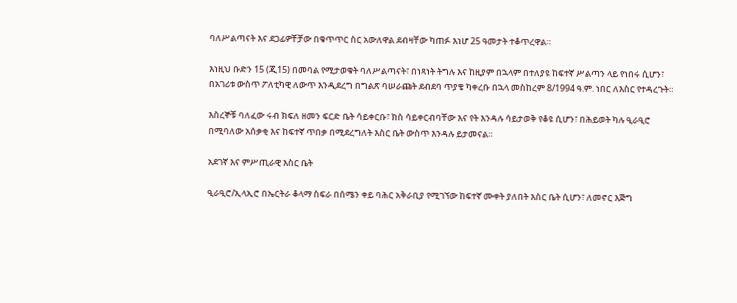ባለሥልጣናት እና ደጋፊዎቸቻው በቁጥጥር ስር አውለዋል ደብዛቸው ካጠፉ እነሆ 25 ዓመታት ተቆጥረዋል።

እነዚህ ቡድን 15 (ጂ15) በመባል የሚታወቁት ባለሥልጣናት፣ በነጻነት ትግሉ እና ከዚያም በኋላም በተለያዩ ከፍተኛ ሥልጣን ላይ የነበሩ ሲሆን፣ በአገሪቱ ውስጥ ፖለቲካዊ ለውጥ እንዲደረግ በግልጽ ባሠራጩት ደብደባ ጥያቄ ካቀረቡ በኋላ መስከረም 8/1994 ዓ.ም. ነበር ለእስር የተዳረጉት።

እስረኞቹ ባለፈው ሩብ ክፍለ ዘመን ፍርድ ቤት ሳይቀርቡ፣ ክስ ሳይቀርብባቸው እና የት እንዳሉ ሳይታወቅ የቆዩ ሲሆን፣ በሕይወት ካሉ ዒራዒሮ በሚባለው አሰቃቂ እና ከፍተኛ ጥበቃ በሚደረግለት እስር ቤት ውስጥ እንዳሉ ይታመናል።

አደገኛ እና ምሥጢራዊ እስር ቤት

ዒራዒሮ/ኢላኢሮ በኤርትራ ቆላማ ስፍራ በሰሜን ቀይ ባሕር አቅራቢያ የሚገኘው ከፍተኛ ሙቀት ያለበት እስር ቤት ሲሆን፣ ለመኖር እጅግ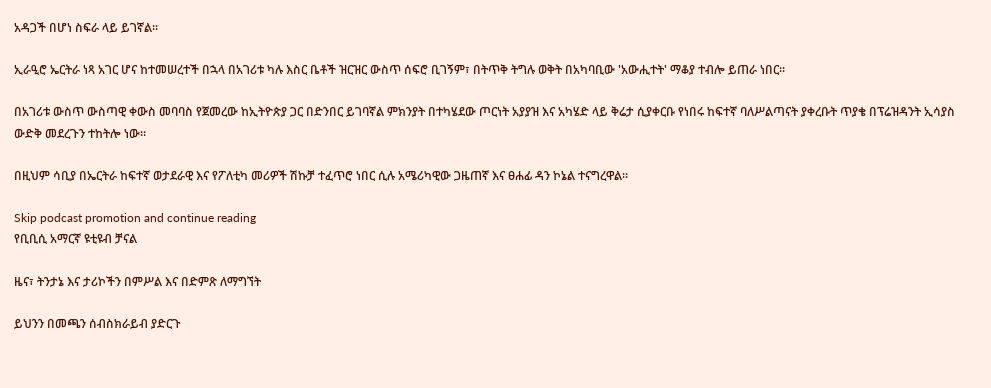አዳጋች በሆነ ስፍራ ላይ ይገኛል።

ኢራዒሮ ኤርትራ ነጻ አገር ሆና ከተመሠረተች በኋላ በአገሪቱ ካሉ እስር ቤቶች ዝርዝር ውስጥ ሰፍሮ ቢገኝም፣ በትጥቅ ትግሉ ወቅት በአካባቢው 'አውሒተት' ማቆያ ተብሎ ይጠራ ነበር።

በአገሪቱ ውስጥ ውስጣዊ ቀውስ መባባስ የጀመረው ከኢትዮጵያ ጋር በድንበር ይገባኛል ምክንያት በተካሄደው ጦርነት አያያዝ እና አካሄድ ላይ ቅሬታ ሲያቀርቡ የነበሩ ከፍተኛ ባለሥልጣናት ያቀረቡት ጥያቄ በፕሬዝዳንት ኢሳያስ ውድቅ መደረጉን ተከትሎ ነው።

በዚህም ሳቢያ በኤርትራ ከፍተኛ ወታደራዊ እና የፖለቲካ መሪዎች ሽኩቻ ተፈጥሮ ነበር ሲሉ አሜሪካዊው ጋዜጠኛ እና ፀሐፊ ዳን ኮኔል ተናግረዋል።

Skip podcast promotion and continue reading
የቢቢሲ አማርኛ ዩቲዩብ ቻናል

ዜና፣ ትንታኔ እና ታሪኮችን በምሥል እና በድምጽ ለማግኘት

ይህንን በመጫን ሰብስክራይብ ያድርጉ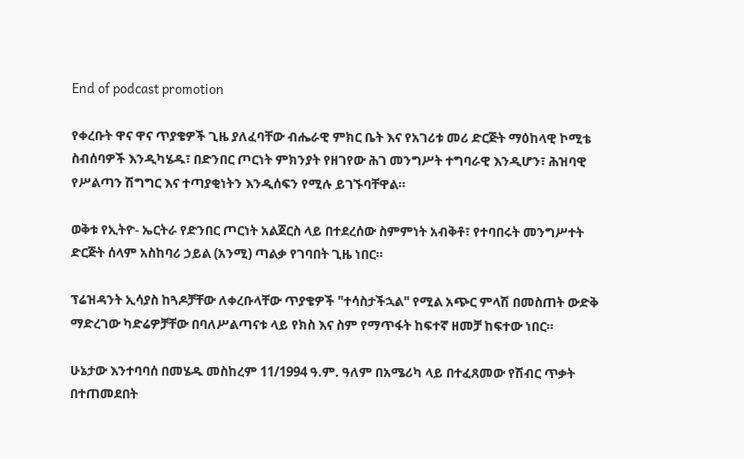End of podcast promotion

የቀረቡት ዋና ዋና ጥያቄዎች ጊዜ ያለፈባቸው ብሔራዊ ምክር ቤት እና የአገሪቱ መሪ ድርጅት ማዕከላዊ ኮሚቴ ስብሰባዎች እንዲካሄዱ፣ በድንበር ጦርነት ምክንያት የዘገየው ሕገ መንግሥት ተግባራዊ እንዲሆን፣ ሕዝባዊ የሥልጣን ሽግግር እና ተጣያቂነትን እንዲሰፍን የሚሉ ይገኙባቸዋል።

ወቅቱ የኢትዮ- ኤርትራ የድንበር ጦርነት አልጀርስ ላይ በተደረሰው ስምምነት አብቅቶ፣ የተባበሩት መንግሥተት ድርጅት ሰላም አስከባሪ ኃይል (አንሚ) ጣልቃ የገባበት ጊዜ ነበር።

ፕሬዝዳንት ኢሳያስ ከጓዶቻቸው ለቀረቡላቸው ጥያቄዎች "ተሳስታችኋል" የሚል አጭር ምላሽ በመስጠት ውድቅ ማድረገው ካድሬዎቻቸው በባለሥልጣናቱ ላይ የክስ እና ስም የማጥፋት ከፍተኛ ዘመቻ ከፍተው ነበር።

ሁኔታው እንተባባሰ በመሄዱ መስከረም 11/1994 ዓ.ም. ዓለም በአሜሪካ ላይ በተፈጸመው የሽብር ጥቃት በተጠመደበት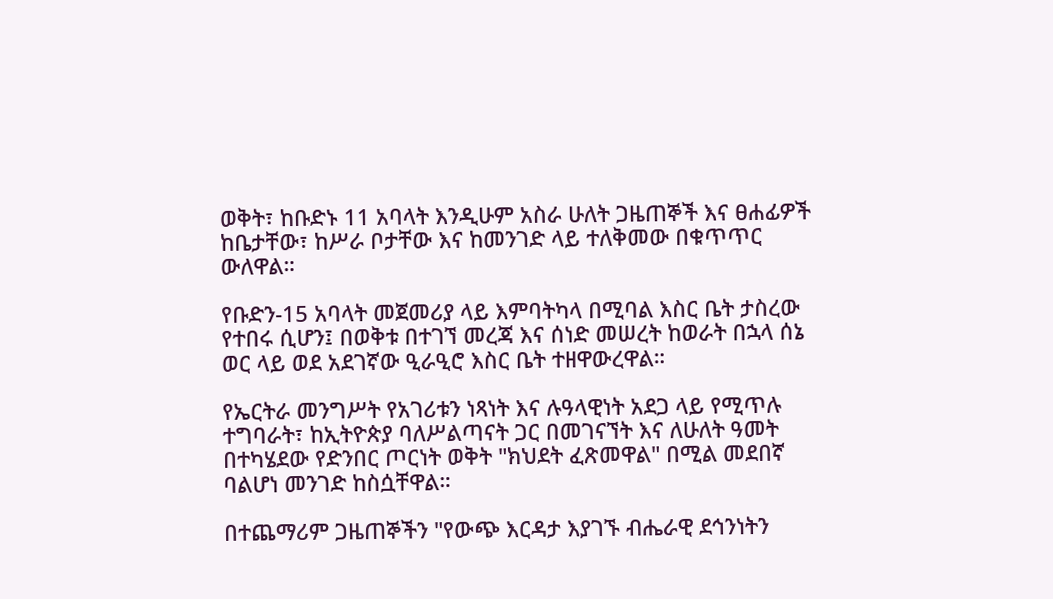ወቅት፣ ከቡድኑ 11 አባላት እንዲሁም አስራ ሁለት ጋዜጠኞች እና ፀሐፊዎች ከቤታቸው፣ ከሥራ ቦታቸው እና ከመንገድ ላይ ተለቅመው በቁጥጥር ውለዋል።

የቡድን-15 አባላት መጀመሪያ ላይ እምባትካላ በሚባል እስር ቤት ታስረው የተበሩ ሲሆን፤ በወቅቱ በተገኘ መረጃ እና ሰነድ መሠረት ከወራት በኋላ ሰኔ ወር ላይ ወደ አደገኛው ዒራዒሮ እስር ቤት ተዘዋውረዋል።

የኤርትራ መንግሥት የአገሪቱን ነጻነት እና ሉዓላዊነት አደጋ ላይ የሚጥሉ ተግባራት፣ ከኢትዮጵያ ባለሥልጣናት ጋር በመገናኘት እና ለሁለት ዓመት በተካሄደው የድንበር ጦርነት ወቅት "ክህደት ፈጽመዋል" በሚል መደበኛ ባልሆነ መንገድ ከስሷቸዋል።

በተጨማሪም ጋዜጠኞችን "የውጭ እርዳታ እያገኙ ብሔራዊ ደኅንነትን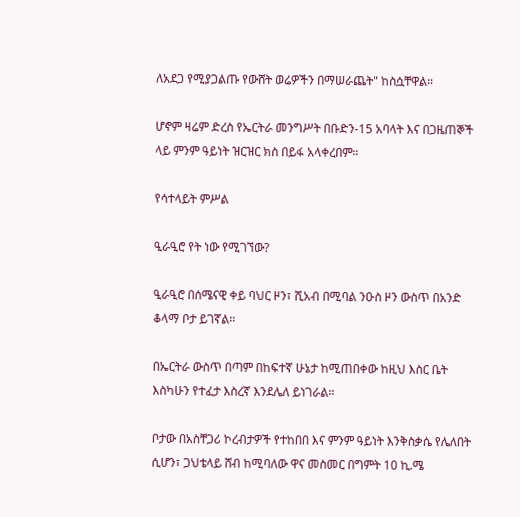ለአደጋ የሚያጋልጡ የውሸት ወሬዎችን በማሠራጨት" ከስሷቸዋል።

ሆኖም ዛሬም ድረስ የኤርትራ መንግሥት በቡድን-15 አባላት እና በጋዜጠኞች ላይ ምንም ዓይነት ዝርዝር ክስ በይፋ አላቀረበም።

የሳተላይት ምሥል

ዒራዒሮ የት ነው የሚገኘው?

ዒራዒሮ በሰሜናዊ ቀይ ባህር ዞን፣ ሺአብ በሚባል ንዑስ ዞን ውስጥ በአንድ ቆላማ ቦታ ይገኛል።

በኤርትራ ውስጥ በጣም በከፍተኛ ሁኔታ ከሚጠበቀው ከዚህ እስር ቤት እስካሁን የተፈታ እስረኛ እንደሌለ ይነገራል።

ቦታው በአስቸጋሪ ኮረብታዎች የተከበበ እና ምንም ዓይነት እንቅስቃሴ የሌለበት ሲሆን፣ ጋህቴላይ ሸብ ከሚባለው ዋና መስመር በግምት 10 ኪ.ሜ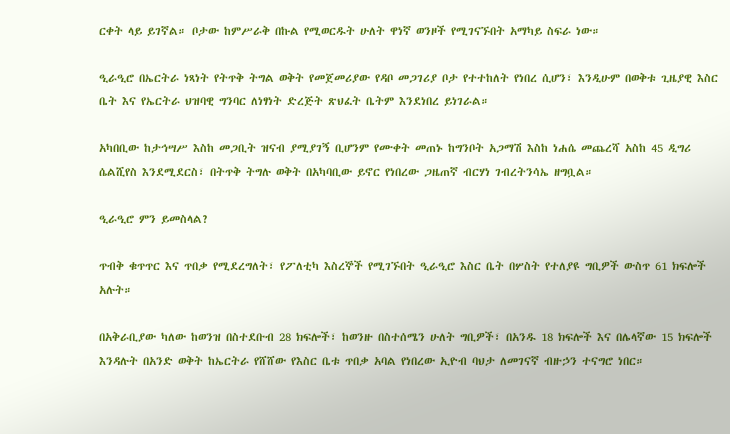ርቀት ላይ ይገኛል። ቦታው ከምሥራቅ በኩል የሚወርዱት ሁለት ዋነኛ ወንዞች የሚገናኙበት አማካይ ስፍራ ነው።

ዒራዒሮ በኤርትራ ነጻነት የትጥቅ ትግል ወቅት የመጀመሪያው የዳቦ መጋገሪያ ቦታ የተተከለት የነበረ ሲሆን፣ እንዲሁም በወቅቱ ጊዜያዊ እስር ቤት እና የኤርትራ ህዝባዊ ግንባር ለነፃነት ድረጅት ጽህፈት ቤትም እንደነበረ ይነገራል።

አካበቢው ከታኅሣሥ እስከ መጋቢት ዝናብ ያሚያገኝ ቢሆንም የሙቀት መጠኑ ከግንቦት አጋማሽ እስከ ነሐሴ መጨረሻ አስከ 45 ዲግሪ ሴልሺየስ እንደሚደርስ፣ በትጥቅ ትግሉ ወቅት በአካባቢው ይኖር የነበረው ጋዜጠኛ ብርሃነ ገብረትንሳኤ ዘግቧል።

ዒራዒሮ ምን ይመስላል?

ጥብቅ ቁጥጥር እና ጥበቃ የሚደረግለት፣ የፖለቲካ እስረኞች የሚገኙበት ዒራዒሮ እስር ቤት በሦስት የተለያዩ ግቢዎች ውስጥ 61 ክፍሎች አሉት።

በአቅራቢያው ካለው ከወንዝ በስተደቡብ 28 ክፍሎች፣ ከወንዙ በስተሰሜን ሁለት ግቢዎች፣ በአንዱ 18 ክፍሎች እና በሌላኛው 15 ክፍሎች እንዳሉት በአንድ ወቅት ከኤርትራ የሸሸው የእስር ቤቱ ጥበቃ አባል የነበረው ኢዮብ ባህታ ለመገናኛ ብዙኃን ተናግሮ ነበር።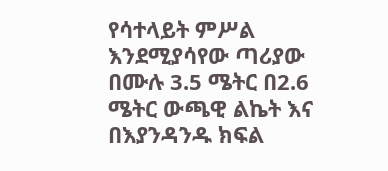የሳተላይት ምሥል እንደሚያሳየው ጣሪያው በሙሉ 3.5 ሜትር በ2.6 ሜትር ውጫዊ ልኬት እና በእያንዳንዱ ክፍል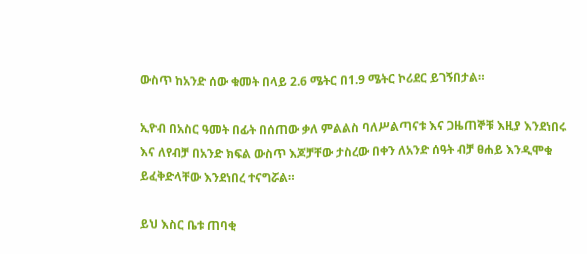ውስጥ ከአንድ ሰው ቁመት በላይ 2.6 ሜትር በ1.9 ሜትር ኮሪደር ይገኝበታል።

ኢዮብ በአስር ዓመት በፊት በሰጠው ቃለ ምልልስ ባለሥልጣናቱ እና ጋዜጠኞቹ እዚያ እንደነበሩ እና ለየብቻ በአንድ ክፍል ውስጥ እጆቻቸው ታስረው በቀን ለአንድ ሰዓት ብቻ ፀሐይ እንዲሞቁ ይፈቅድላቸው እንደነበረ ተናግሯል።

ይህ እስር ቤቱ ጠባቂ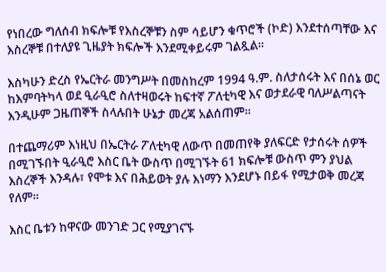የነበረው ግለሰብ ክፍሎቹ የእስረኞቹን ስም ሳይሆን ቁጥሮች (ኮድ) እንደተሰጣቸው እና እስረኞቹ በተለያዩ ጊዜያት ክፍሎች እንደሚቀይሩም ገልጿል።

እስካሁን ድረስ የኤርትራ መንግሥት በመስከረም 1994 ዓ.ም. ስለታሰሩት እና በሰኔ ወር ከእምባትካላ ወደ ዒራዒሮ ስለተዛወሩት ከፍተኛ ፖለቲካዊ እና ወታደራዊ ባለሥልጣናት እንዲሁም ጋዜጠኞች ስላሉበት ሁኔታ መረጃ አልሰጠም።

በተጨማሪም እነዚህ በኤርትራ ፖለቲካዊ ለውጥ በመጠየቅ ያለፍርድ የታሰሩት ሰዎች በሚገኙበት ዒራዒሮ እስር ቤት ውስጥ በሚገኙት 61 ክፍሎቹ ውስጥ ምን ያህል እስረኞች እንዳሉ፣ የሞቱ እና በሕይወት ያሉ እነማን እንደሆኑ በይፋ የሚታወቅ መረጃ የለም።

እስር ቤቱን ከዋናው መንገድ ጋር የሚያገናኙ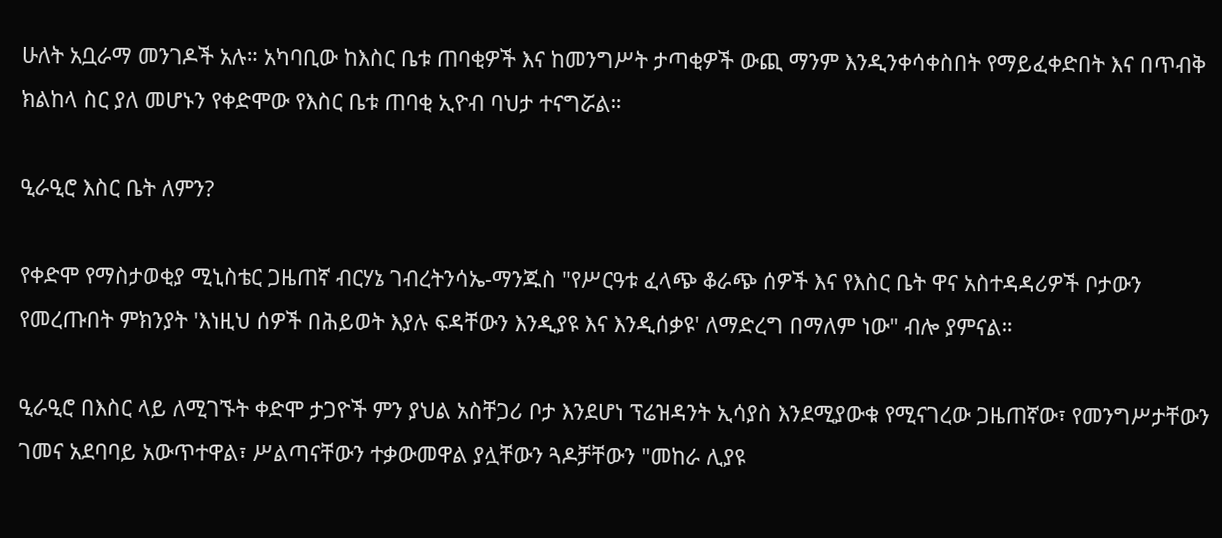ሁለት አቧራማ መንገዶች አሉ። አካባቢው ከእስር ቤቱ ጠባቂዎች እና ከመንግሥት ታጣቂዎች ውጪ ማንም እንዲንቀሳቀስበት የማይፈቀድበት እና በጥብቅ ክልከላ ስር ያለ መሆኑን የቀድሞው የእስር ቤቱ ጠባቂ ኢዮብ ባህታ ተናግሯል።

ዒራዒሮ እስር ቤት ለምን?

የቀድሞ የማስታወቂያ ሚኒስቴር ጋዜጠኛ ብርሃኔ ገብረትንሳኤ-ማንጁስ "የሥርዓቱ ፈላጭ ቆራጭ ሰዎች እና የእስር ቤት ዋና አስተዳዳሪዎች ቦታውን የመረጡበት ምክንያት 'እነዚህ ሰዎች በሕይወት እያሉ ፍዳቸውን እንዲያዩ እና እንዲሰቃዩ' ለማድረግ በማለም ነው" ብሎ ያምናል።

ዒራዒሮ በእስር ላይ ለሚገኙት ቀድሞ ታጋዮች ምን ያህል አስቸጋሪ ቦታ እንደሆነ ፕሬዝዳንት ኢሳያስ እንደሚያውቁ የሚናገረው ጋዜጠኛው፣ የመንግሥታቸውን ገመና አደባባይ አውጥተዋል፣ ሥልጣናቸውን ተቃውመዋል ያሏቸውን ጓዶቻቸውን "መከራ ሊያዩ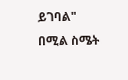ይገባል" በሚል ስሜት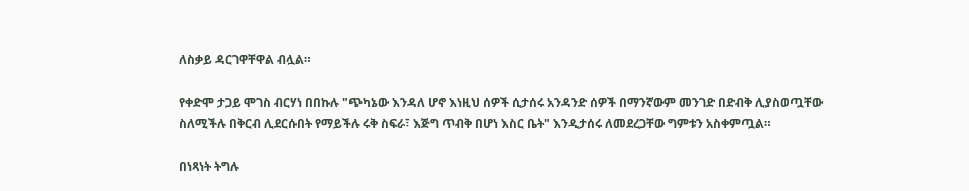ለስቃይ ዳርገዋቸዋል ብሏል።

የቀድሞ ታጋይ ሞገስ ብርሃነ በበኩሉ "ጭካኔው እንዳለ ሆኖ እነዚህ ሰዎች ሲታሰሩ አንዳንድ ሰዎች በማንኛውም መንገድ በድብቅ ሊያስወጧቸው ስለሚችሉ በቅርብ ሊደርሱበት የማይችሉ ሩቅ ስፍራ፣ እጅግ ጥብቅ በሆነ እስር ቤት" እንዲታሰሩ ለመደረጋቸው ግምቱን አስቀምጧል።

በነጻነት ትግሉ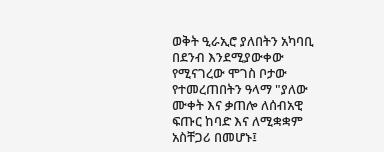ወቅት ዒራኢሮ ያለበትን አካባቢ በደንብ እንደሚያውቀው የሚናገረው ሞገስ ቦታው የተመረጠበትን ዓላማ "ያለው ሙቀት እና ቃጠሎ ለሰብአዊ ፍጡር ከባድ እና ለሚቋቋም አስቸጋሪ በመሆኑ፤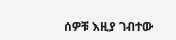ሰዎቹ እዚያ ገብተው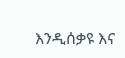እንዲሰቃዩ እና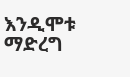እንዲሞቱ ማድረግ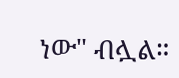ነው" ብሏል።